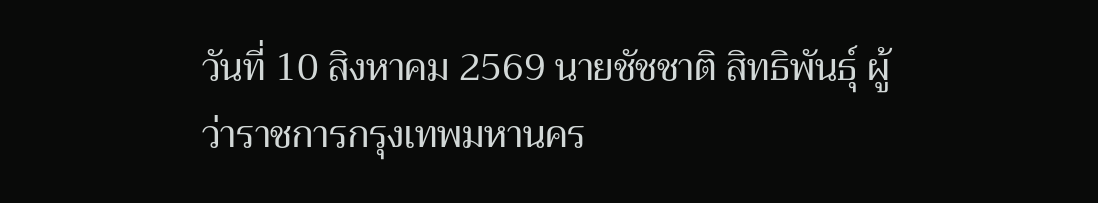วันที่ 10 สิงหาคม 2569 นายชัชชาติ สิทธิพันธุ์ ผู้ว่าราชการกรุงเทพมหานคร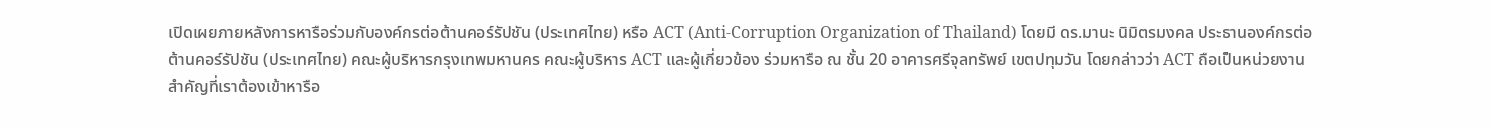เปิดเผยภายหลังการหารือร่วมกับองค์กรต่อต้านคอร์รัปชัน (ประเทศไทย) หรือ ACT (Anti-Corruption Organization of Thailand) โดยมี ดร.มานะ นิมิตรมงคล ประธานองค์กรต่อต้านคอร์รัปชัน (ประเทศไทย) คณะผู้บริหารกรุงเทพมหานคร คณะผู้บริหาร ACT และผู้เกี่ยวข้อง ร่วมหารือ ณ ชั้น 20 อาคารศรีจุลทรัพย์ เขตปทุมวัน โดยกล่าวว่า ACT ถือเป็นหน่วยงานสำคัญที่เราต้องเข้าหารือ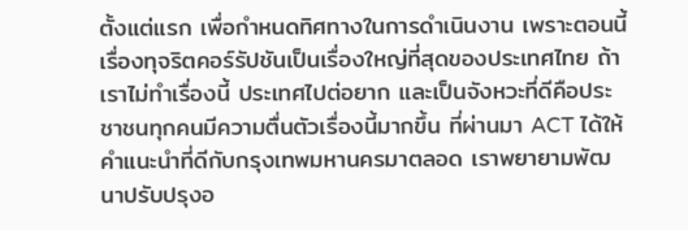ตั้งแต่แรก เพื่อกำหนดทิศทางในการดำเนินงาน เพราะตอนนี้เรื่องทุจริตคอร์รัปชันเป็นเรื่องใหญ่ที่สุดของประเทศไทย ถ้าเราไม่ทำเรื่องนี้ ประเทศไปต่อยาก และเป็นจังหวะที่ดีคือประชาชนทุกคนมีความตื่นตัวเรื่องนี้มากขึ้น ที่ผ่านมา ACT ได้ให้คำแนะนำที่ดีกับกรุงเทพมหานครมาตลอด เราพยายามพัฒนาปรับปรุงอ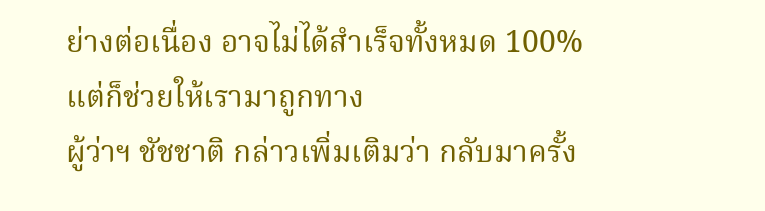ย่างต่อเนื่อง อาจไม่ได้สำเร็จทั้งหมด 100% แต่ก็ช่วยให้เรามาถูกทาง
ผู้ว่าฯ ชัชชาติ กล่าวเพิ่มเติมว่า กลับมาครั้ง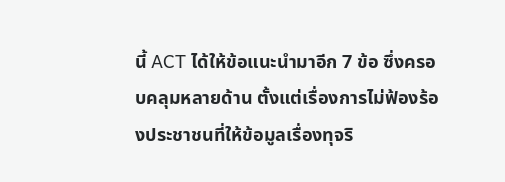นี้ ACT ได้ให้ข้อแนะนำมาอีก 7 ข้อ ซึ่งครอบคลุมหลายด้าน ตั้งแต่เรื่องการไม่ฟ้องร้องประชาชนที่ให้ข้อมูลเรื่องทุจริ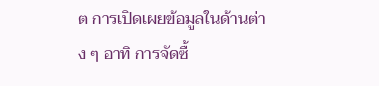ต การเปิดเผยข้อมูลในด้านต่าง ๆ อาทิ การจัดซื้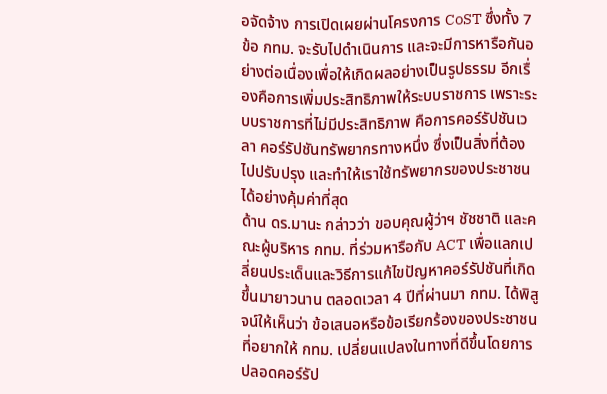อจัดจ้าง การเปิดเผยผ่านโครงการ CoST ซึ่งทั้ง 7 ข้อ กทม. จะรับไปดำเนินการ และจะมีการหารือกันอย่างต่อเนื่องเพื่อให้เกิดผลอย่างเป็นรูปธรรม อีกเรื่องคือการเพิ่มประสิทธิภาพให้ระบบราชการ เพราะระบบราชการที่ไม่มีประสิทธิภาพ คือการคอร์รัปชันเวลา คอร์รัปชันทรัพยากรทางหนึ่ง ซึ่งเป็นสิ่งที่ต้องไปปรับปรุง และทำให้เราใช้ทรัพยากรของประชาชนได้อย่างคุ้มค่าที่สุด
ด้าน ดร.มานะ กล่าวว่า ขอบคุณผู้ว่าฯ ชัชชาติ และคณะผู้บริหาร กทม. ที่ร่วมหารือกับ ACT เพื่อแลกเปลี่ยนประเด็นและวิธีการแก้ไขปัญหาคอร์รัปชันที่เกิดขึ้นมายาวนาน ตลอดเวลา 4 ปีที่ผ่านมา กทม. ได้พิสูจน์ให้เห็นว่า ข้อเสนอหรือข้อเรียกร้องของประชาชนที่อยากให้ กทม. เปลี่ยนแปลงในทางที่ดีขึ้นโดยการปลอดคอร์รัป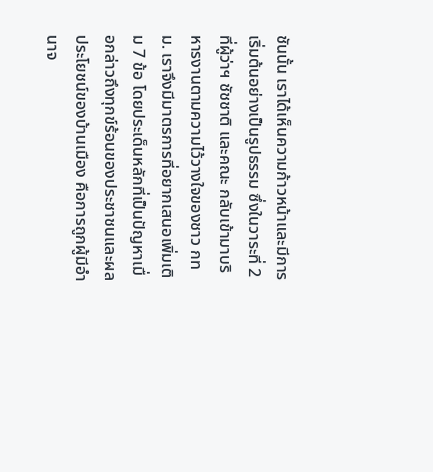ชันนั้น เราได้เห็นความก้าวหน้าและมีการเริ่มต้นอย่างเป็นรูปธรรม ซึ่งในวาระที่ 2 ที่ผู้ว่าฯ ชัชชาติ และคณะ กลับเข้ามาบริหารงานตามความไว้วางใจของชาว กทม. เราจึงมีมาตรการที่อยากเสนอเพิ่มเติม 7 ข้อ โดยประเด็นหลักที่เป็นปัญหาเมื่อกล่าวถึงทุกข์ร้อนของประชาชนและผลประโยชน์ของบ้านเมือง คือการถูกผู้มีอำนาจ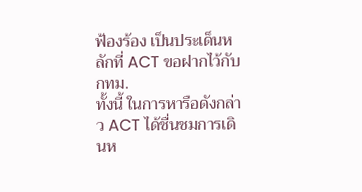ฟ้องร้อง เป็นประเด็นหลักที่ ACT ขอฝากไว้กับ กทม.
ทั้งนี้ ในการหารือดังกล่าว ACT ได้ชื่นชมการเดินห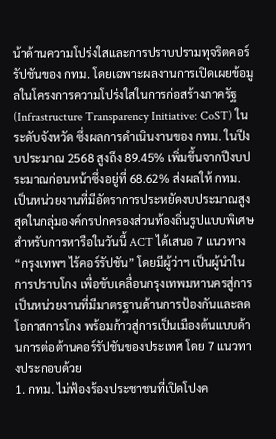น้าด้านความโปร่งใสและการปราบปรามทุจริตคอร์รัปชันของ กทม. โดยเฉพาะผลงานการเปิดเผยข้อมูลในโครงการความโปร่งใสในการก่อสร้างภาครัฐ (Infrastructure Transparency Initiative: CoST) ในระดับจังหวัด ซึ่งผลการดำเนินงานของ กทม. ในปีงบประมาณ 2568 สูงถึง 89.45% เพิ่มขึ้นจากปีงบประมาณก่อนหน้าซึ่งอยู่ที่ 68.62% ส่งผลให้ กทม. เป็นหน่วยงานที่มีอัตราการประหยัดงบประมาณสูงสุดในกลุ่มองค์กรปกครองส่วนท้องถิ่นรูปแบบพิเศษ
สำหรับการหารือในวันนี้ ACT ได้เสนอ 7 แนวทาง “กรุงเทพฯ ไร้คอร์รัปชัน” โดยมีผู้ว่าฯ เป็นผู้นำในการปราบโกง เพื่อขับเคลื่อนกรุงเทพมหานครสู่การเป็นหน่วยงานที่มีมาตรฐานด้านการป้องกันและลดโอกาสการโกง พร้อมก้าวสู่การเป็นเมืองต้นแบบด้านการต่อต้านคอร์รัปชันของประเทศ โดย 7 แนวทางประกอบด้วย
1. กทม. ไม่ฟ้องร้องประชาชนที่เปิดโปงค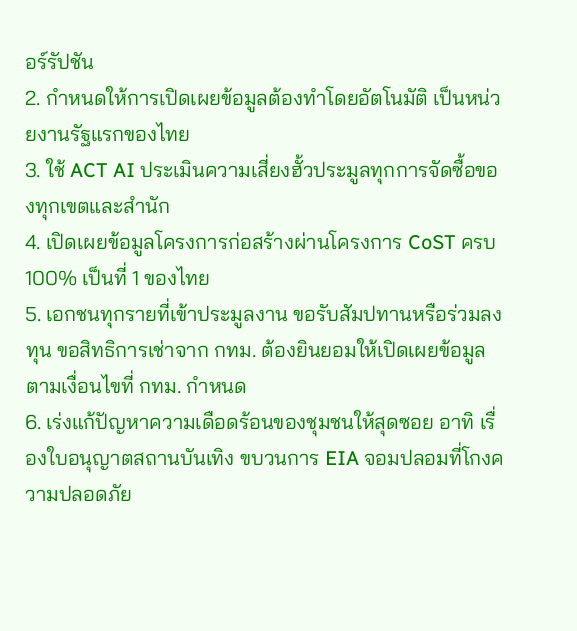อร์รัปชัน
2. กำหนดให้การเปิดเผยข้อมูลต้องทำโดยอัตโนมัติ เป็นหน่วยงานรัฐแรกของไทย
3. ใช้ ACT AI ประเมินความเสี่ยงฮั้วประมูลทุกการจัดซื้อของทุกเขตและสำนัก
4. เปิดเผยข้อมูลโครงการก่อสร้างผ่านโครงการ CoST ครบ 100% เป็นที่ 1 ของไทย
5. เอกชนทุกรายที่เข้าประมูลงาน ขอรับสัมปทานหรือร่วมลงทุน ขอสิทธิการเช่าจาก กทม. ต้องยินยอมให้เปิดเผยข้อมูลตามเงื่อนไขที่ กทม. กำหนด
6. เร่งแก้ปัญหาความเดือดร้อนของชุมชนให้สุดซอย อาทิ เรื่องใบอนุญาตสถานบันเทิง ขบวนการ EIA จอมปลอมที่โกงความปลอดภัย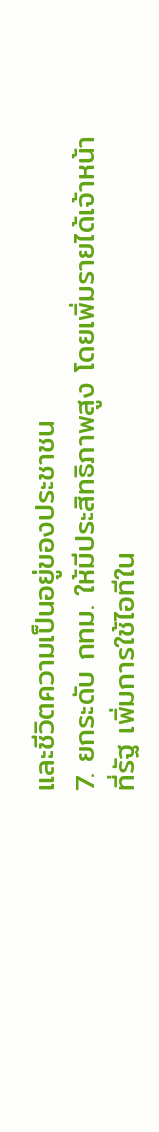และชีวิตความเป็นอยู่ของประชาชน
7. ยกระดับ กทม. ให้มีประสิทธิภาพสูง โดยเพิ่มรายได้เจ้าหน้าที่รัฐ เพิ่มการใช้ไอทีใน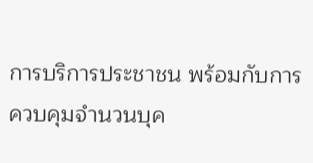การบริการประชาชน พร้อมกับการควบคุมจำนวนบุค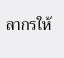ลากรให้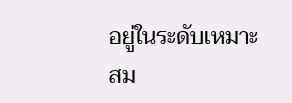อยู่ในระดับเหมาะสม